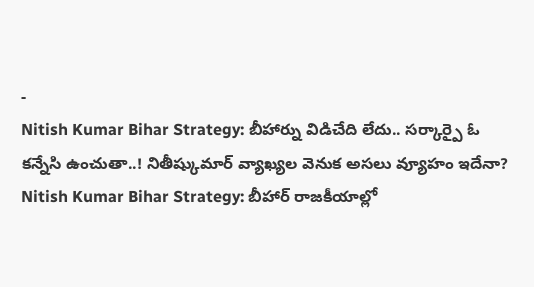-
Nitish Kumar Bihar Strategy: బీహార్ను విడిచేది లేదు.. సర్కార్పై ఓ కన్నేసి ఉంచుతా..! నితీష్కుమార్ వ్యాఖ్యల వెనుక అసలు వ్యూహం ఇదేనా?
Nitish Kumar Bihar Strategy: బీహార్ రాజకీయాల్లో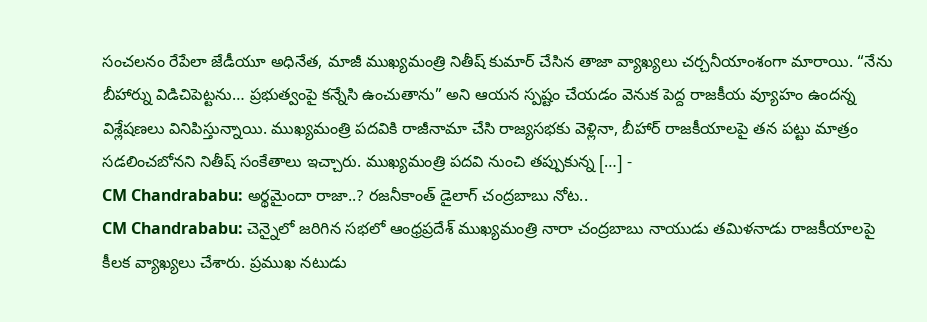సంచలనం రేపేలా జేడీయూ అధినేత, మాజీ ముఖ్యమంత్రి నితీష్ కుమార్ చేసిన తాజా వ్యాఖ్యలు చర్చనీయాంశంగా మారాయి. “నేను బీహార్ను విడిచిపెట్టను… ప్రభుత్వంపై కన్నేసి ఉంచుతాను” అని ఆయన స్పష్టం చేయడం వెనుక పెద్ద రాజకీయ వ్యూహం ఉందన్న విశ్లేషణలు వినిపిస్తున్నాయి. ముఖ్యమంత్రి పదవికి రాజీనామా చేసి రాజ్యసభకు వెళ్లినా, బీహార్ రాజకీయాలపై తన పట్టు మాత్రం సడలించబోనని నితీష్ సంకేతాలు ఇచ్చారు. ముఖ్యమంత్రి పదవి నుంచి తప్పుకున్న […] -
CM Chandrababu: అర్థమైందా రాజా..? రజనీకాంత్ డైలాగ్ చంద్రబాబు నోట..
CM Chandrababu: చెన్నైలో జరిగిన సభలో ఆంధ్రప్రదేశ్ ముఖ్యమంత్రి నారా చంద్రబాబు నాయుడు తమిళనాడు రాజకీయాలపై కీలక వ్యాఖ్యలు చేశారు. ప్రముఖ నటుడు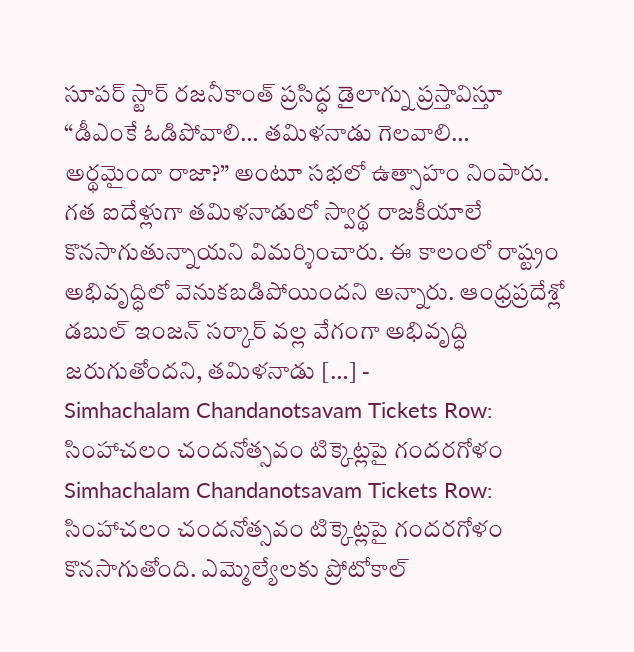సూపర్ స్టార్ రజనీకాంత్ ప్రసిద్ధ డైలాగ్ను ప్రస్తావిస్తూ “డీఎంకే ఓడిపోవాలి… తమిళనాడు గెలవాలి… అర్థమైందా రాజా?” అంటూ సభలో ఉత్సాహం నింపారు. గత ఐదేళ్లుగా తమిళనాడులో స్వార్థ రాజకీయాలే కొనసాగుతున్నాయని విమర్శించారు. ఈ కాలంలో రాష్ట్రం అభివృద్ధిలో వెనుకబడిపోయిందని అన్నారు. ఆంధ్రప్రదేశ్లో డబుల్ ఇంజన్ సర్కార్ వల్ల వేగంగా అభివృద్ధి జరుగుతోందని, తమిళనాడు […] -
Simhachalam Chandanotsavam Tickets Row: సింహాచలం చందనోత్సవం టిక్కెట్లపై గందరగోళం
Simhachalam Chandanotsavam Tickets Row: సింహాచలం చందనోత్సవం టిక్కెట్లపై గందరగోళం కొనసాగుతోంది. ఎమ్మెల్యేలకు ప్రోటోకాల్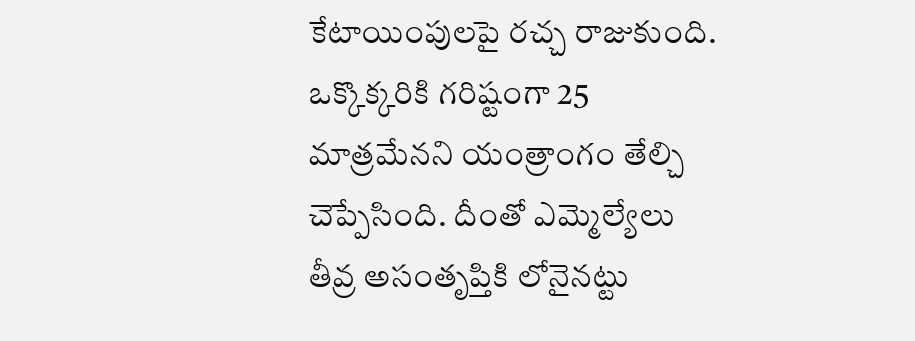కేటాయింపులపై రచ్చ రాజుకుంది. ఒక్కొక్కరికి గరిష్టంగా 25 మాత్రమేనని యంత్రాంగం తేల్చి చెప్పేసింది. దీంతో ఎమ్మెల్యేలు తీవ్ర అసంతృప్తికి లోనైనట్టు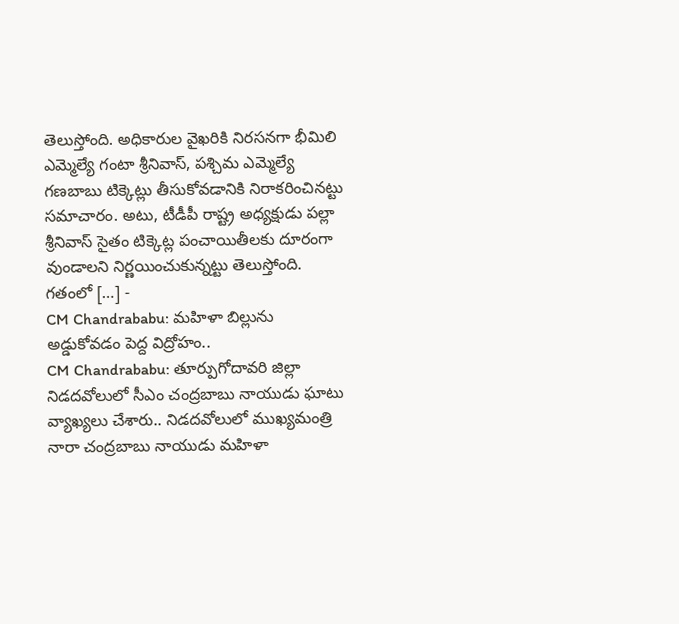తెలుస్తోంది. అధికారుల వైఖరికి నిరసనగా భీమిలి ఎమ్మెల్యే గంటా శ్రీనివాస్, పశ్చిమ ఎమ్మెల్యే గణబాబు టిక్కెట్లు తీసుకోవడానికి నిరాకరించినట్టు సమాచారం. అటు, టీడీపీ రాష్ట్ర అధ్యక్షుడు పల్లా శ్రీనివాస్ సైతం టిక్కెట్ల పంచాయితీలకు దూరంగా వుండాలని నిర్ణయించుకున్నట్టు తెలుస్తోంది. గతంలో […] -
CM Chandrababu: మహిళా బిల్లును అడ్డుకోవడం పెద్ద విద్రోహం..
CM Chandrababu: తూర్పుగోదావరి జిల్లా నిడదవోలులో సీఎం చంద్రబాబు నాయుడు ఘాటు వ్యాఖ్యలు చేశారు.. నిడదవోలులో ముఖ్యమంత్రి నారా చంద్రబాబు నాయుడు మహిళా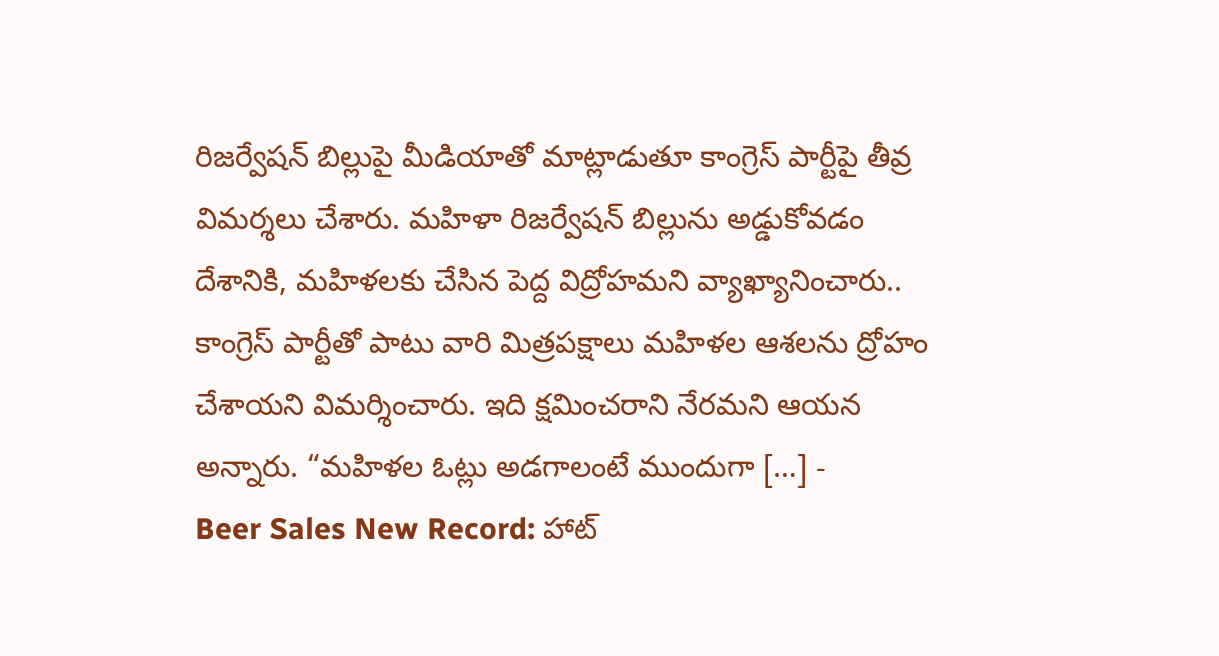రిజర్వేషన్ బిల్లుపై మీడియాతో మాట్లాడుతూ కాంగ్రెస్ పార్టీపై తీవ్ర విమర్శలు చేశారు. మహిళా రిజర్వేషన్ బిల్లును అడ్డుకోవడం దేశానికి, మహిళలకు చేసిన పెద్ద విద్రోహమని వ్యాఖ్యానించారు.. కాంగ్రెస్ పార్టీతో పాటు వారి మిత్రపక్షాలు మహిళల ఆశలను ద్రోహం చేశాయని విమర్శించారు. ఇది క్షమించరాని నేరమని ఆయన అన్నారు. “మహిళల ఓట్లు అడగాలంటే ముందుగా […] -
Beer Sales New Record: హాట్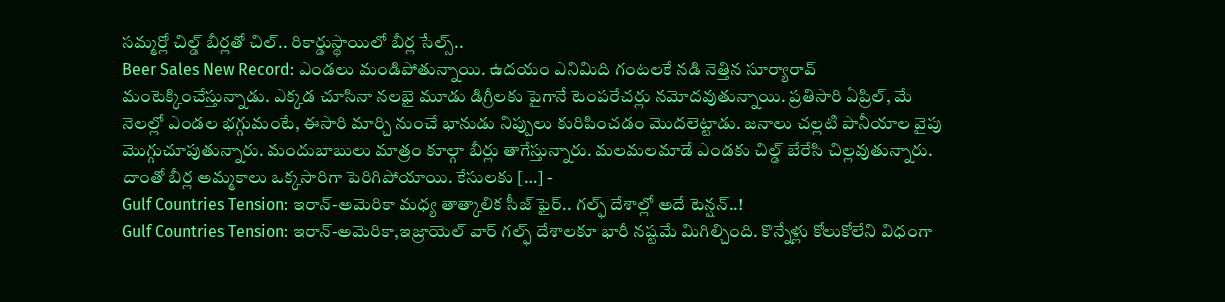సమ్మర్లో చిల్డ్ బీర్లతో చిల్.. రికార్డుస్థాయిలో బీర్ల సేల్స్..
Beer Sales New Record: ఎండలు మండిపోతున్నాయి. ఉదయం ఎనిమిది గంటలకే నడి నెత్తిన సూర్యారావ్ మంటెక్కించేస్తున్నాడు. ఎక్కడ చూసినా నలభై మూడు డిగ్రీలకు పైగానే టెంపరేచర్లు నమోదవుతున్నాయి. ప్రతిసారి ఏప్రిల్, మే నెలల్లో ఎండల భగ్గుమంటే, ఈసారి మార్చి నుంచే భానుడు నిప్పులు కురిపించడం మొదలెట్టాడు. జనాలు చల్లటి పానీయాల వైపు మొగ్గుచూపుతున్నారు. మందుబాబులు మాత్రం కూల్గా బీర్లు తాగేస్తున్నారు. మలమలమాడే ఎండకు చిల్డ్ బేరేసి చిల్లవుతున్నారు. దాంతో బీర్ల అమ్మకాలు ఒక్కసారిగా పెరిగిపోయాయి. కేసులకు […] -
Gulf Countries Tension: ఇరాన్-అమెరికా మధ్య తాత్కాలిక సీజ్ ఫైర్.. గల్ఫ్ దేశాల్లో అదే టెన్షన్..!
Gulf Countries Tension: ఇరాన్-అమెరికా,ఇజ్రాయెల్ వార్ గల్ఫ్ దేశాలకూ భారీ నష్టమే మిగిల్చింది. కొన్నేళ్లు కోలుకోలేని విధంగా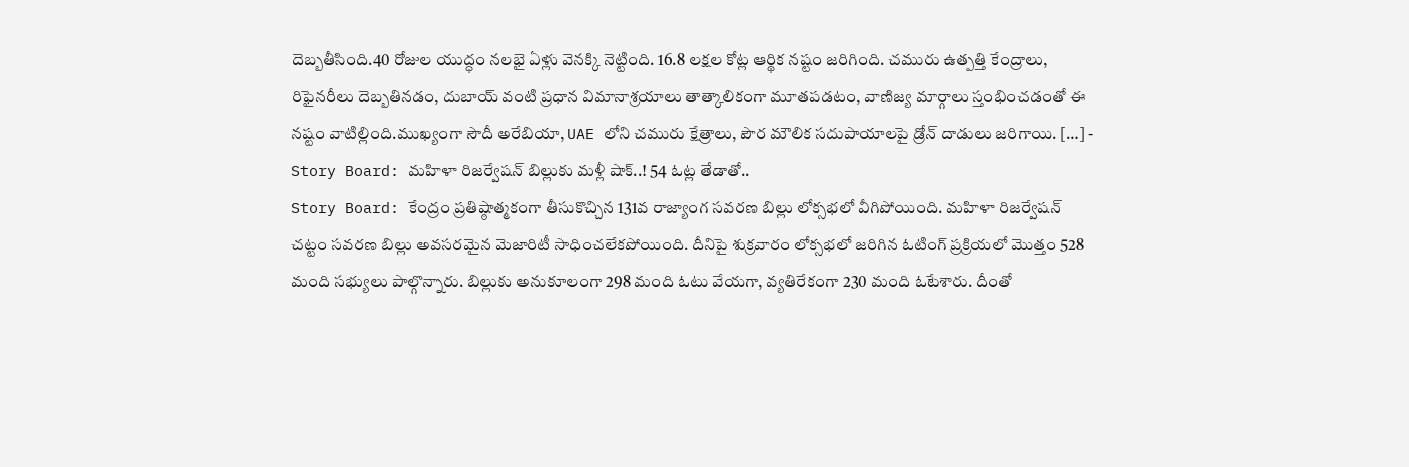దెబ్బతీసింది.40 రోజుల యుద్ధం నలభై ఏళ్లు వెనక్కి నెట్టింది. 16.8 లక్షల కోట్ల ఆర్థిక నష్టం జరిగింది. చమురు ఉత్పత్తి కేంద్రాలు, రిఫైనరీలు దెబ్బతినడం, దుబాయ్ వంటి ప్రధాన విమానాశ్రయాలు తాత్కాలికంగా మూతపడటం, వాణిజ్య మార్గాలు స్తంభించడంతో ఈ నష్టం వాటిల్లింది.ముఖ్యంగా సౌదీ అరేబియా, UAE లోని చమురు క్షేత్రాలు, పౌర మౌలిక సదుపాయాలపై డ్రోన్ దాడులు జరిగాయి. […] -
Story Board: మహిళా రిజర్వేషన్ బిల్లుకు మళ్లీ షాక్..! 54 ఓట్ల తేడాతో..
Story Board: కేంద్రం ప్రతిష్ఠాత్మకంగా తీసుకొచ్చిన 131వ రాజ్యాంగ సవరణ బిల్లు లోక్సభలో వీగిపోయింది. మహిళా రిజర్వేషన్ చట్టం సవరణ బిల్లు అవసరమైన మెజారిటీ సాధించలేకపోయింది. దీనిపై శుక్రవారం లోక్సభలో జరిగిన ఓటింగ్ ప్రక్రియలో మొత్తం 528 మంది సభ్యులు పాల్గొన్నారు. బిల్లుకు అనుకూలంగా 298 మంది ఓటు వేయగా, వ్యతిరేకంగా 230 మంది ఓటేశారు. దీంతో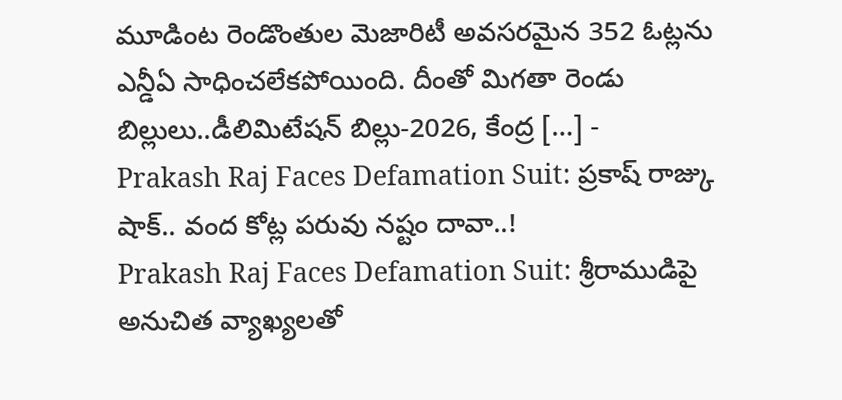మూడింట రెండొంతుల మెజారిటీ అవసరమైన 352 ఓట్లను ఎన్డీఏ సాధించలేకపోయింది. దీంతో మిగతా రెండు బిల్లులు..డీలిమిటేషన్ బిల్లు-2026, కేంద్ర […] -
Prakash Raj Faces Defamation Suit: ప్రకాష్ రాజ్కు షాక్.. వంద కోట్ల పరువు నష్టం దావా..!
Prakash Raj Faces Defamation Suit: శ్రీరాముడిపై అనుచిత వ్యాఖ్యలతో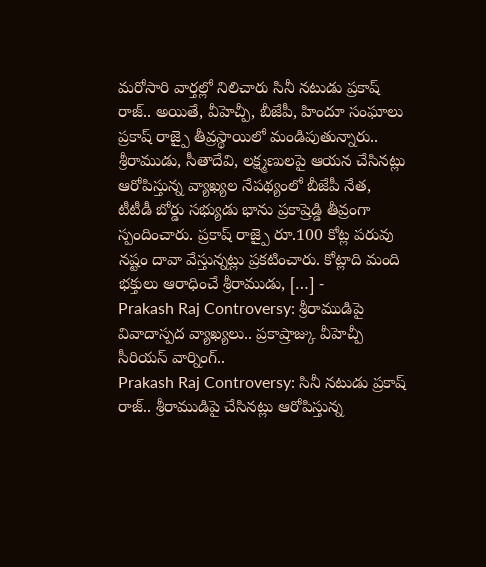మరోసారి వార్తల్లో నిలిచారు సినీ నటుడు ప్రకాష్ రాజ్.. అయితే, వీహెచ్పీ, బీజేపీ, హిందూ సంఘాలు ప్రకాష్ రాజ్పై తీవ్రస్థాయిలో మండిపుతున్నారు.. శ్రీరాముడు, సీతాదేవి, లక్ష్మణులపై ఆయన చేసినట్లు ఆరోపిస్తున్న వ్యాఖ్యల నేపథ్యంలో బీజేపీ నేత, టీటీడీ బోర్డు సభ్యుడు భాను ప్రకాష్రెడ్డి తీవ్రంగా స్పందించారు. ప్రకాష్ రాజ్పై రూ.100 కోట్ల పరువు నష్టం దావా వేస్తున్నట్లు ప్రకటించారు. కోట్లాది మంది భక్తులు ఆరాధించే శ్రీరాముడు, […] -
Prakash Raj Controversy: శ్రీరాముడిపై వివాదాస్పద వ్యాఖ్యలు.. ప్రకాష్రాజ్కు వీహెచ్పీ సీరియస్ వార్నింగ్..
Prakash Raj Controversy: సినీ నటుడు ప్రకాష్ రాజ్.. శ్రీరాముడిపై చేసినట్లు ఆరోపిస్తున్న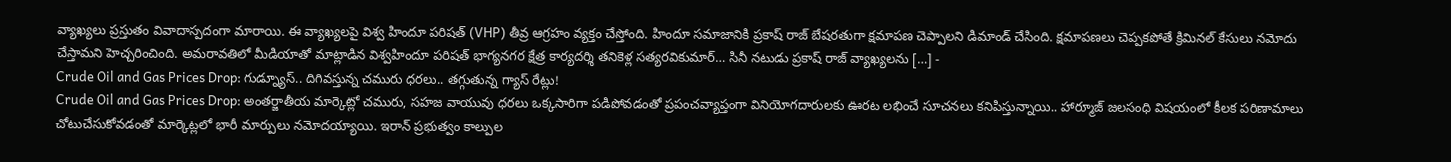వ్యాఖ్యలు ప్రస్తుతం వివాదాస్పదంగా మారాయి. ఈ వ్యాఖ్యలపై విశ్వ హిందూ పరిషత్ (VHP) తీవ్ర ఆగ్రహం వ్యక్తం చేస్తోంది. హిందూ సమాజానికి ప్రకాష్ రాజ్ బేషరతుగా క్షమాపణ చెప్పాలని డిమాండ్ చేసింది. క్షమాపణలు చెప్పకపోతే క్రిమినల్ కేసులు నమోదు చేస్తామని హెచ్చరించింది. అమరావతిలో మీడియాతో మాట్లాడిన విశ్వహిందూ పరిషత్ భాగ్యనగర క్షేత్ర కార్యదర్శి తనికెళ్ల సత్యరవికుమార్… సినీ నటుడు ప్రకాష్ రాజ్ వ్యాఖ్యలను […] -
Crude Oil and Gas Prices Drop: గుడ్న్యూస్.. దిగివస్తున్న చమురు ధరలు.. తగ్గుతున్న గ్యాస్ రేట్లు!
Crude Oil and Gas Prices Drop: అంతర్జాతీయ మార్కెట్లో చమురు, సహజ వాయువు ధరలు ఒక్కసారిగా పడిపోవడంతో ప్రపంచవ్యాప్తంగా వినియోగదారులకు ఊరట లభించే సూచనలు కనిపిస్తున్నాయి.. హార్మూజ్ జలసంధి విషయంలో కీలక పరిణామాలు చోటుచేసుకోవడంతో మార్కెట్లలో భారీ మార్పులు నమోదయ్యాయి. ఇరాన్ ప్రభుత్వం కాల్పుల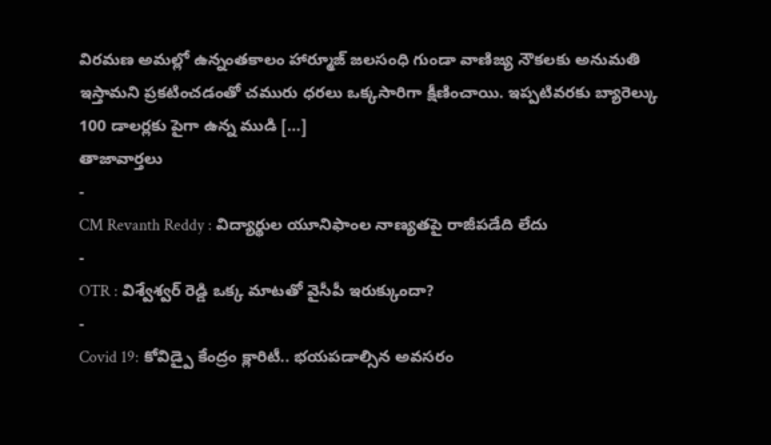విరమణ అమల్లో ఉన్నంతకాలం హార్మూజ్ జలసంధి గుండా వాణిజ్య నౌకలకు అనుమతి ఇస్తామని ప్రకటించడంతో చమురు ధరలు ఒక్కసారిగా క్షీణించాయి. ఇప్పటివరకు బ్యారెల్కు 100 డాలర్లకు పైగా ఉన్న ముడి […]
తాజావార్తలు
-
CM Revanth Reddy : విద్యార్థుల యూనిఫాంల నాణ్యతపై రాజీపడేది లేదు
-
OTR : విశ్వేశ్వర్ రెడ్డి ఒక్క మాటతో వైసీపీ ఇరుక్కుందా?
-
Covid 19: కోవిడ్పై కేంద్రం క్లారిటీ.. భయపడాల్సిన అవసరం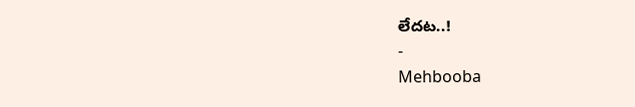లేదట..!
-
Mehbooba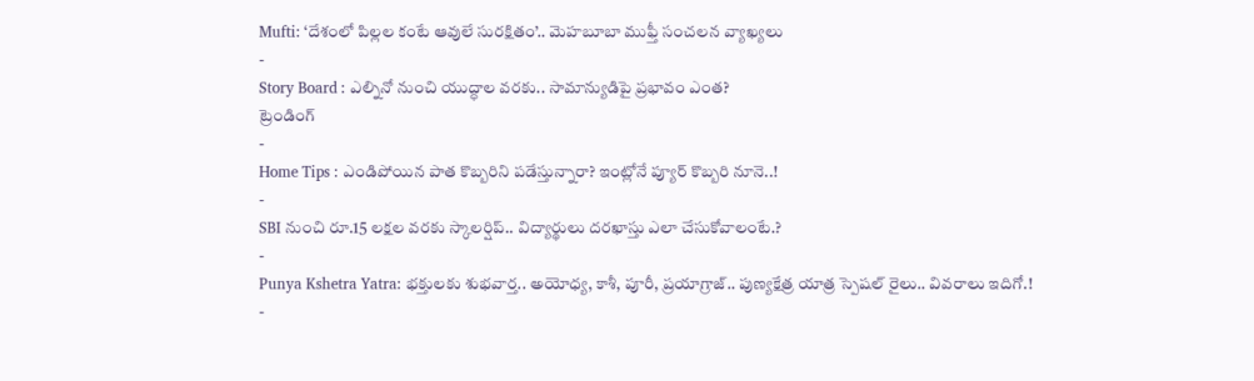Mufti: ‘దేశంలో పిల్లల కంటే ఆవులే సురక్షితం’.. మెహబూబా ముఫ్తీ సంచలన వ్యాఖ్యలు
-
Story Board : ఎల్నినో నుంచి యుద్ధాల వరకు.. సామాన్యుడిపై ప్రభావం ఎంత?
ట్రెండింగ్
-
Home Tips : ఎండిపోయిన పాత కొబ్బరిని పడేస్తున్నారా? ఇంట్లోనే ప్యూర్ కొబ్బరి నూనె..!
-
SBI నుంచి రూ.15 లక్షల వరకు స్కాలర్షిప్.. విద్యార్థులు దరఖాస్తు ఎలా చేసుకోవాలంటే.?
-
Punya Kshetra Yatra: భక్తులకు శుభవార్త.. అయోధ్య, కాశీ, పూరీ, ప్రయాగ్రాజ్.. పుణ్యక్షేత్ర యాత్ర స్పెషల్ రైలు.. వివరాలు ఇదిగో.!
-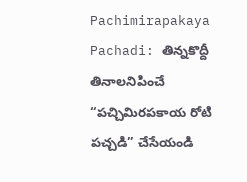Pachimirapakaya Pachadi: తిన్నకొద్దీ తినాలనిపించే “పచ్చిమిరపకాయ రోటి పచ్చడి” చేసేయండి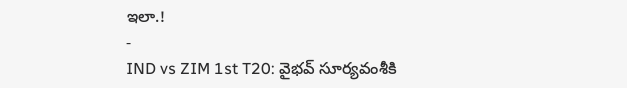ఇలా.!
-
IND vs ZIM 1st T20: వైభవ్ సూర్యవంశీకి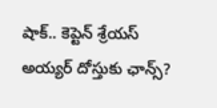షాక్.. కెప్టెన్ శ్రేయస్ అయ్యర్ దోస్తుకు ఛాన్స్?